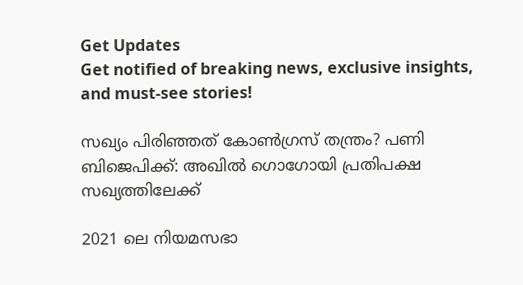Get Updates
Get notified of breaking news, exclusive insights, and must-see stories!

സഖ്യം പിരിഞ്ഞത് കോണ്‍ഗ്രസ് തന്ത്രം? പണി ബിജെപിക്ക്: അഖില്‍ ഗൊഗോയി പ്രതിപക്ഷ സഖ്യത്തിലേക്ക്

2021 ലെ നിയമസഭാ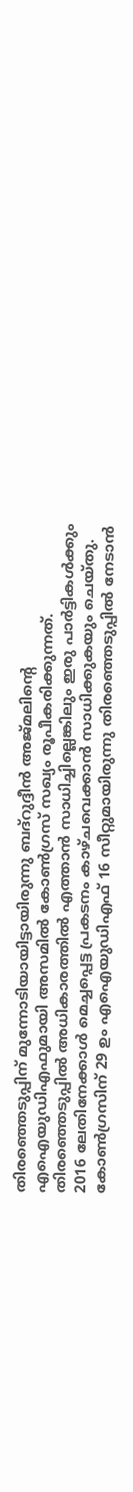തിരഞ്ഞെടുപ്പിന് മുന്നോടിയായിട്ടായിരുന്നു ബദ്റുദ്ദീന്‍ അജ്മലിന്‍റെ എഐയുഡിഎഫുമായി അസമില്‍ കോണ്‍ഗ്രസ് സഖ്യം രൂപീകരിക്കുന്നത്. തിരഞ്ഞെടുപ്പില്‍ അധികാരത്തില്‍ എത്താന്‍ സാധിച്ചില്ലെങ്കിലും ഇരു പാര്‍ട്ടികള്‍ക്കും 2016 ലേതിനേക്കാള്‍ മെച്ചപ്പെട്ട പ്രകടനം കാഴ്ചവെക്കാന്‍ സാധിക്കുകയും ചെയ്തു. കോണ്‍ഗ്രസിന് 29 ഉം എഐയുഡിഎഫ് 16 സീറ്റുമായിരുന്നു തിരഞ്ഞെടുപ്പില്‍ നേടാന്‍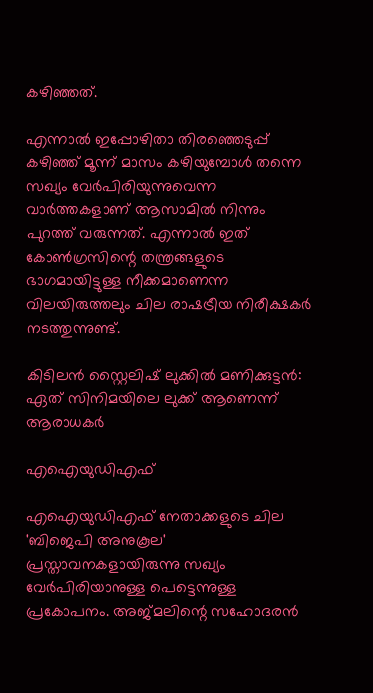കഴിഞ്ഞത്.

എന്നാല്‍ ഇപ്പോഴിതാ തിരഞ്ഞെടുപ്പ് കഴിഞ്ഞ് മൂന്ന് മാസം കഴിയുമ്പോള്‍ തന്നെ സഖ്യം വേര്‍പിരിയുന്നുവെന്ന വാര്‍ത്തകളാണ് ആസാമില്‍ നിന്നും പുറത്ത് വരുന്നത്. എന്നാല്‍ ഇത് കോണ്‍ഗ്രസിന്റെ തന്ത്രങ്ങളുടെ ഭാഗമായിട്ടുള്ള നീക്കമാണെന്ന വിലയിരുത്തലും ചില രാഷട്രീയ നിരീക്ഷകര്‍ നടത്തുന്നുണ്ട്.

കിടിലന്‍ സ്റ്റൈലിഷ് ലുക്കില്‍ മണിക്കുട്ടന്‍: ഏത് സിനിമയിലെ ലുക്ക് ആണെന്ന് ആരാധകര്‍

എഐയുഡിഎഫ്

എഐയുഡിഎഫ് നേതാക്കളുടെ ചില 'ബിജെപി അനുകൂല' പ്രസ്താവനകളായിരുന്നു സഖ്യം വേര്‍പിരിയാനുള്ള പെട്ടെന്നുള്ള പ്രകോപനം. അജ്മലിന്റെ സഹോദരൻ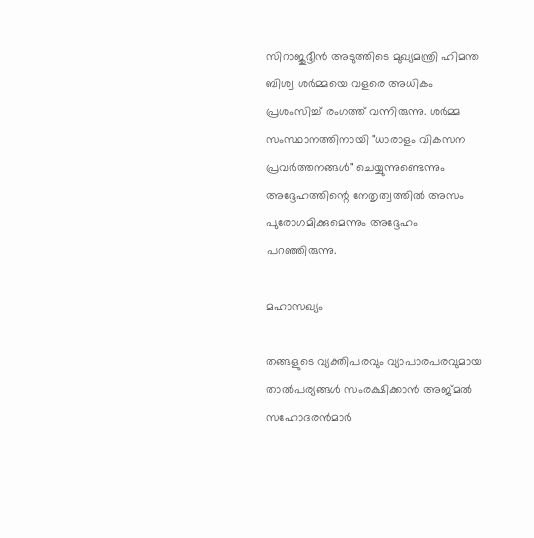സിറാജുദ്ദീൻ അടുത്തിടെ മുഖ്യമന്ത്രി ഹിമന്ത ബിശ്വ ശർമ്മയെ വളരെ അധികം പ്രശംസിച്ച് രംഗത്ത് വന്നിരുന്നു. ശർമ്മ സംസ്ഥാനത്തിനായി "ധാരാളം വികസന പ്രവർത്തനങ്ങൾ" ചെയ്യുന്നുണ്ടെന്നും അദ്ദേഹത്തിന്റെ നേതൃത്വത്തിൽ അസം പുരോഗമിക്കുമെന്നും അദ്ദേഹം പറഞ്ഞിരുന്നു.

മഹാസഖ്യം

തങ്ങളുടെ വ്യക്തിപരവും വ്യാപാരപരവുമായ താൽപര്യങ്ങൾ സംരക്ഷിക്കാൻ അജ്മല്‍ സഹോദരന്‍മാര്‍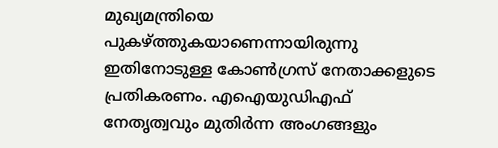മുഖ്യമന്ത്രിയെ പുകഴ്ത്തുകയാണെന്നായിരുന്നു ഇതിനോടുള്ള കോണ്‍ഗ്രസ് നേതാക്കളുടെ പ്രതികരണം. എഐയുഡിഎഫ് നേതൃത്വവും മുതിർന്ന അംഗങ്ങളും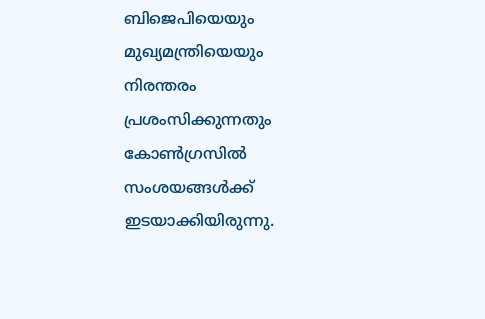ബിജെപിയെയും മുഖ്യമന്ത്രിയെയും നിരന്തരം പ്രശംസിക്കുന്നതും കോൺഗ്രസില്‍ സംശയങ്ങള്‍ക്ക് ഇടയാക്കിയിരുന്നു.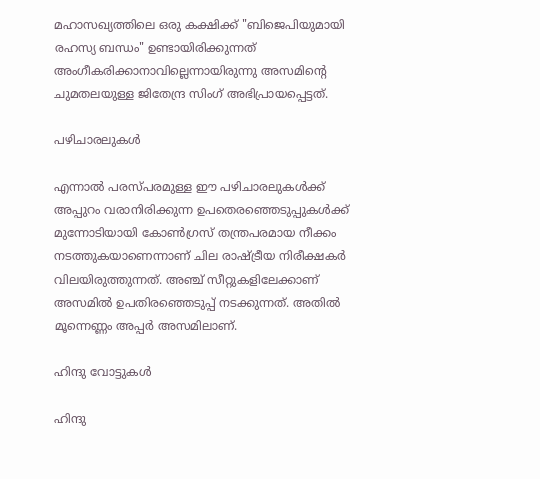മഹാസഖ്യത്തിലെ ഒരു കക്ഷിക്ക് "ബിജെപിയുമായി രഹസ്യ ബന്ധം" ഉണ്ടായിരിക്കുന്നത് അംഗീകരിക്കാനാവില്ലെന്നായിരുന്നു അസമിന്‍റെ ചുമതലയുള്ള ജിതേന്ദ്ര സിംഗ് അഭിപ്രായപ്പെട്ടത്.

പഴിചാരലുകള്‍

എന്നാല്‍ പരസ്പരമുള്ള ഈ പഴിചാരലുകള്‍ക്ക് അപ്പുറം വരാനിരിക്കുന്ന ഉപതെരഞ്ഞെടുപ്പുകൾക്ക് മുന്നോടിയായി കോൺഗ്രസ് തന്ത്രപരമായ നീക്കം നടത്തുകയാണെന്നാണ് ചില രാഷ്ട്രീയ നിരീക്ഷകര്‍ വിലയിരുത്തുന്നത്. അഞ്ച് സീറ്റുകളിലേക്കാണ് അസമില്‍ ഉപതിരഞ്ഞെടുപ്പ് നടക്കുന്നത്. അതിൽ മൂന്നെണ്ണം അപ്പർ അസമിലാണ്.

ഹിന്ദു വോട്ടുകള്‍

ഹിന്ദു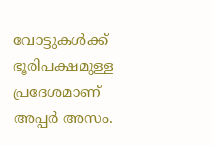വോട്ടുകള്‍ക്ക് ഭൂരിപക്ഷമുള്ള പ്രദേശമാണ് അപ്പര്‍ അസം.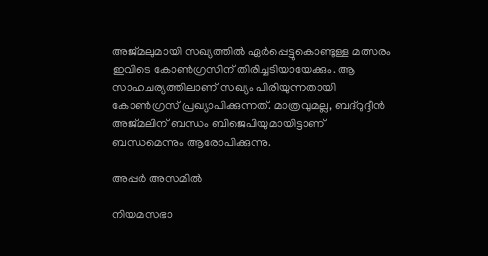അജ്മലുമായി സഖ്യത്തില്‍ ഏര്‍പ്പെട്ടുകൊണ്ടുള്ള മത്സരം ഇവിടെ കോണ്‍ഗ്രസിന് തിരിച്ചടിയായേക്കും. ആ സാഹചര്യത്തിലാണ് സഖ്യം പിരിയുന്നതായി കോണ്‍ഗ്രസ് പ്രഖ്യാപിക്കുന്നത്. മാത്രവുമല്ല, ബദ്റുദ്ദീന്‍ അജ്മലിന് ബന്ധം ബിജെപിയുമായിട്ടാണ് ബന്ധമെന്നും ആരോപിക്കുന്നു.

അപ്പർ അസമിൽ

നിയമസഭാ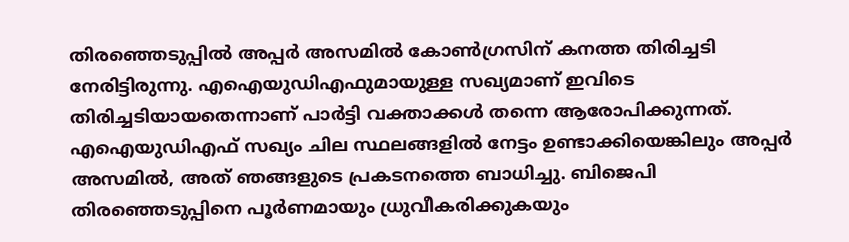തിരഞ്ഞെടുപ്പിൽ അപ്പർ അസമിൽ കോൺഗ്രസിന് കനത്ത തിരിച്ചടി നേരിട്ടിരുന്നു. എഐയുഡിഎഫുമായുള്ള സഖ്യമാണ് ഇവിടെ തിരിച്ചടിയായതെന്നാണ് പാര്‍ട്ടി വക്താക്കള്‍ തന്നെ ആരോപിക്കുന്നത്. എഐയുഡിഎഫ് സഖ്യം ചില സ്ഥലങ്ങളില്‍ നേട്ടം ഉണ്ടാക്കിയെങ്കിലും അപ്പർ അസമിൽ, അത് ഞങ്ങളുടെ പ്രകടനത്തെ ബാധിച്ചു. ബിജെപി തിരഞ്ഞെടുപ്പിനെ പൂർണമായും ധ്രുവീകരിക്കുകയും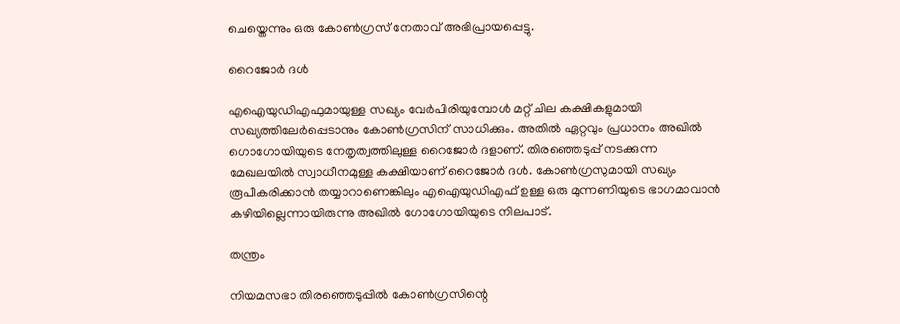ചെയ്തെന്നും ഒരു കോണ്‍ഗ്രസ് നേതാവ് അഭിപ്രായപ്പെട്ടു.

റൈജോർ ദള്‍

എഐയുഡിഎഫുമായുള്ള സഖ്യം വേര്‍പിരിയുമ്പോള്‍ മറ്റ് ചില കക്ഷികളുമായി സഖ്യത്തിലേര്‍പ്പെടാനും കോണ്‍ഗ്രസിന് സാധിക്കും. അതില്‍ ഏറ്റവും പ്രധാനം അഖിൽ ഗൊഗോയിയുടെ നേതൃത്വത്തിലുള്ള റൈജോർ ദളാണ്. തിരഞ്ഞെടുപ്പ് നടക്കുന്ന മേഖലയില്‍ സ്വാധീനമുള്ള കക്ഷിയാണ് റൈജോർ ദള്‍. കോണ്‍ഗ്രസുമായി സഖ്യം രൂപീകരിക്കാന്‍ തയ്യാറാണെങ്കിലും എഐയുഡിഎഫ് ഉള്ള ഒരു മുന്നണിയുടെ ഭാഗമാവാന്‍ കഴിയില്ലെന്നായിരുന്നു അഖില്‍ ഗോഗോയിയുടെ നിലപാട്.

തന്ത്രം

നിയമസഭാ തിരഞ്ഞെടുപ്പിൽ കോൺഗ്രസിന്റെ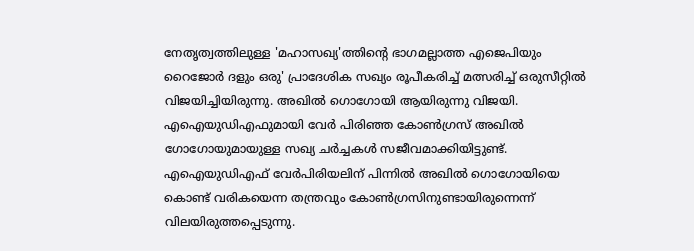നേതൃത്വത്തിലുള്ള 'മഹാസഖ്യ'ത്തിന്റെ ഭാഗമല്ലാത്ത എജെപിയും റൈജോർ ദളും ഒരു' പ്രാദേശിക സഖ്യം രൂപീകരിച്ച് മത്സരിച്ച് ഒരുസീറ്റില്‍ വിജയിച്ചിയിരുന്നു. അഖില്‍ ഗൊഗോയി ആയിരുന്നു വിജയി. എഐയുഡിഎഫുമായി വേര്‍ പിരിഞ്ഞ കോണ്‍ഗ്രസ് അഖില്‍ ഗോഗോയുമായുള്ള സഖ്യ ചര്‍ച്ചകള്‍ സജീവമാക്കിയിട്ടുണ്ട്. എഐയുഡിഎഫ് വേര്‍പിരിയലിന് പിന്നില്‍ അഖില്‍ ഗൊഗോയിയെ കൊണ്ട് വരികയെന്ന തന്ത്രവും കോണ്‍ഗ്രസിനുണ്ടായിരുന്നെന്ന് വിലയിരുത്തപ്പെടുന്നു.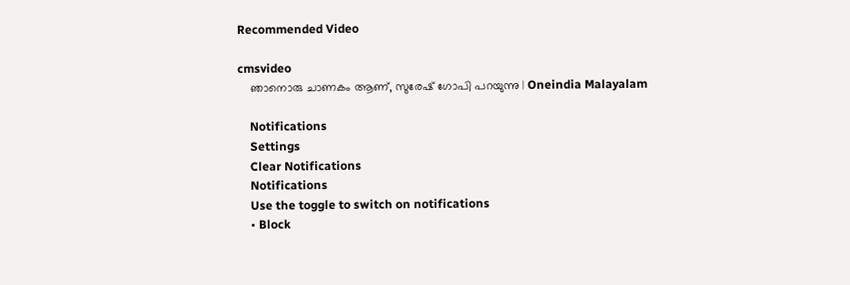Recommended Video

cmsvideo
    ഞാനൊരു ചാണകം ആണ്, സുരേഷ് ഗോപി പറയുന്നു | Oneindia Malayalam

    Notifications
    Settings
    Clear Notifications
    Notifications
    Use the toggle to switch on notifications
    • Block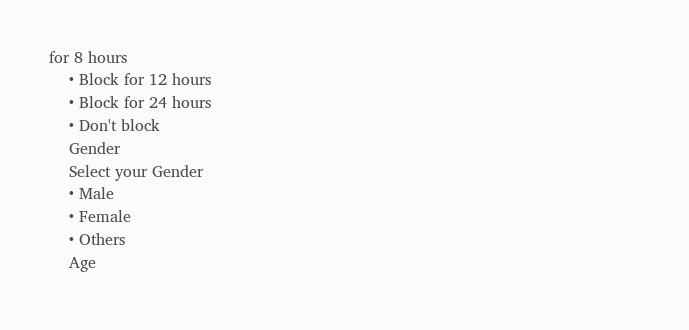for 8 hours
    • Block for 12 hours
    • Block for 24 hours
    • Don't block
    Gender
    Select your Gender
    • Male
    • Female
    • Others
    Age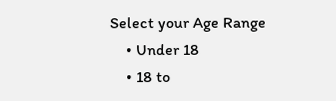Select your Age Range
    • Under 18
    • 18 to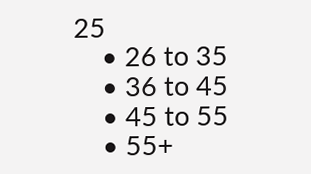25
    • 26 to 35
    • 36 to 45
    • 45 to 55
    • 55+